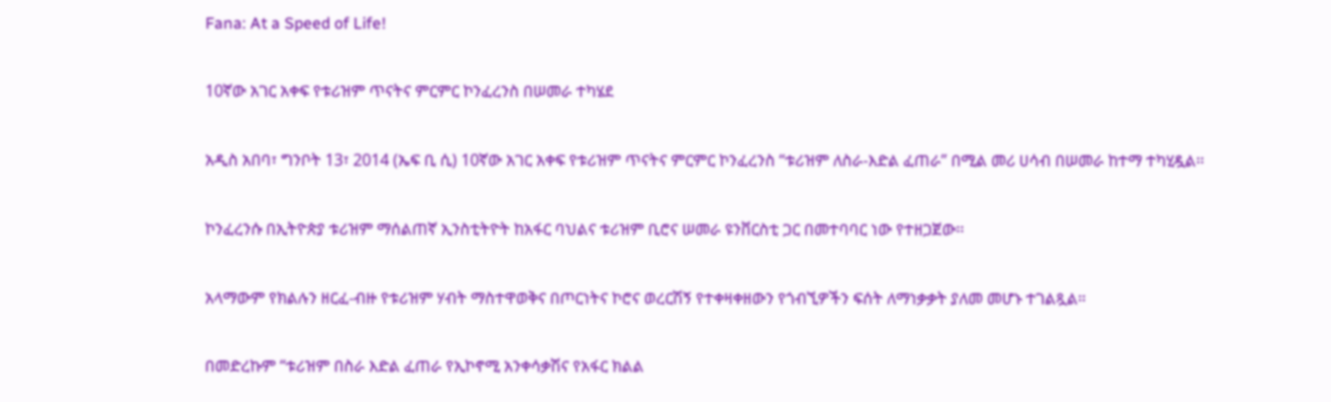Fana: At a Speed of Life!

10ኛው አገር አቀፍ የቱሪዝም ጥናትና ምርምር ኮንፈረንስ በሠመራ ተካሄደ

አዲስ አበባ፣ ግንቦት 13፣ 2014 (ኤፍ ቢ ሲ) 10ኛው አገር አቀፍ የቱሪዝም ጥናትና ምርምር ኮንፈረንስ “ቱሪዝም ለስራ-እድል ፈጠራ” በሚል መሪ ሀሳብ በሠመራ ከተማ ተካሂዷል፡፡

ኮንፈረንሱ በኢትዮጵያ ቱሪዝም ማሰልጠኛ ኢንስቲትዮት ከአፋር ባህልና ቱሪዝም ቢሮና ሠመራ ዩንቨርስቲ ጋር በመተባባር ነው የተዘጋጀው፡፡

አላማውም የክልሉን ዘርፈ-ብዙ የቱሪዝም ሃብት ማስተዋወቅና በጦርነትና ኮሮና ወረርሽኝ የተቀዛቀዘውን የጎብኚዎችን ፍሰት ለማነቃቃት ያለመ መሆኑ ተገልጿል።

በመድረኩም “ቱሪዝም በስራ እድል ፈጠራ የኢኮኖሚ አንቀሳቃሽና የአፋር ክልል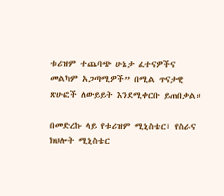ቱሪዝም ተጨባጭ ሁኔታ ፈተናዎችና መልካም አጋጣሚዎች” በሚል ጥናታዊ ጽሁፎች ለውይይት እንደሚቀርቡ ይጠበቃል።

በመድረኩ ላይ የቱሪዝም ሚኒስቴር፣ የስራና ክህሎት ሚኒስቴር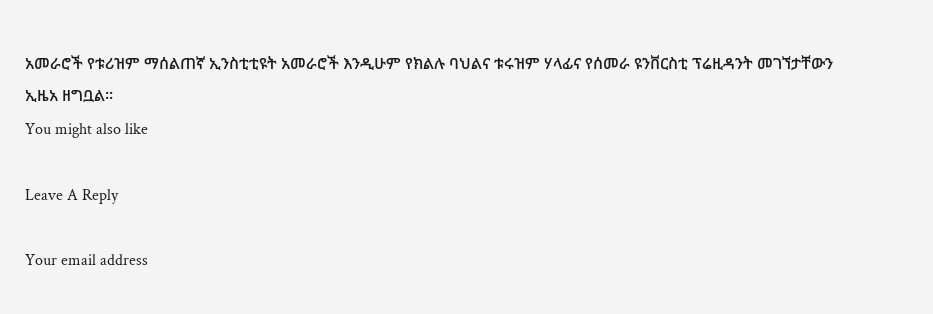አመራሮች የቱሪዝም ማሰልጠኛ ኢንስቲቲዩት አመራሮች እንዲሁም የክልሉ ባህልና ቱሩዝም ሃላፊና የሰመራ ዩንቨርስቲ ፕሬዚዳንት መገኘታቸውን ኢዜአ ዘግቧል፡፡
You might also like

Leave A Reply

Your email address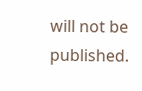will not be published.